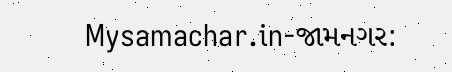Mysamachar.in-જામનગર: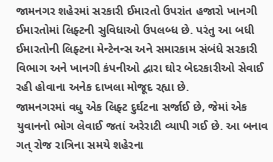જામનગર શહેરમાં સરકારી ઈમારતો ઉપરાંત હજારો ખાનગી ઈમારતોમાં લિફ્ટની સુવિધાઓ ઉપલબ્ધ છે. પરંતુ આ બધી ઈમારતોની લિફ્ટના મેન્ટેનન્સ અને સમારકામ સંબંધે સરકારી વિભાગ અને ખાનગી કંપનીઓ દ્વારા ઘોર બેદરકારીઓ સેવાઈ રહી હોવાના અનેક દાખલા મોજૂદ રહ્યા છે.
જામનગરમાં વધુ એક લિફ્ટ દુર્ઘટના સર્જાઈ છે, જેમાં એક યુવાનનો ભોગ લેવાઈ જતાં અરેરાટી વ્યાપી ગઈ છે. આ બનાવ ગત્ રોજ રાત્રિના સમયે શહેરના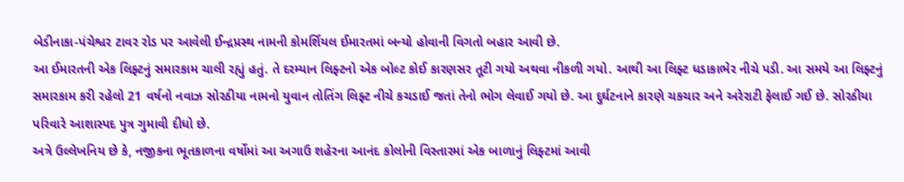બેડીનાકા-પંચેશ્વર ટાવર રોડ પર આવેલી ઈન્દ્રપ્રસ્થ નામની કોમર્શિયલ ઈમારતમાં બન્યો હોવાની વિગતો બહાર આવી છે.
આ ઈમારતની એક લિફ્ટનું સમારકામ ચાલી રહ્યું હતું. તે દરમ્યાન લિફ્ટનો એક બોલ્ટ કોઈ કારણસર તૂટી ગયો અથવા નીકળી ગયો. આથી આ લિફ્ટ ધડાકાભેર નીચે પડી. આ સમયે આ લિફ્ટનું સમારકામ કરી રહેલો 21 વર્ષનો નવાઝ સોરઠીયા નામનો યુવાન તોતિંગ લિફ્ટ નીચે કચડાઈ જતાં તેનો ભોગ લેવાઈ ગયો છે. આ દુર્ઘટનાને કારણે ચકચાર અને અરેરાટી ફેલાઈ ગઈ છે. સોરઠીયા પરિવારે આશાસ્પદ પુત્ર ગુમાવી દીધો છે.
અત્રે ઉલ્લેખનિય છે કે, નજીકના ભૂતકાળના વર્ષોમાં આ અગાઉ શહેરના આનંદ કોલોની વિસ્તારમાં એક બાળાનું લિફ્ટમાં આવી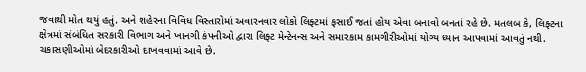જવાથી મોત થયું હતું. અને શહેરના વિવિધ વિસ્તારોમાં અવારનવાર લોકો લિફ્ટમાં ફસાઈ જતાં હોય એવા બનાવો બનતાં રહે છે. મતલબ કે, લિફ્ટના ક્ષેત્રમાં સંબંધિત સરકારી વિભાગ અને ખાનગી કંપનીઓ દ્વારા લિફ્ટ મેન્ટેનન્સ અને સમારકામ કામગીરીઓમાં યોગ્ય ધ્યાન આપવામાં આવતું નથી. ચકાસણીઓમાં બેદરકારીઓ દાખવવામાં આવે છે.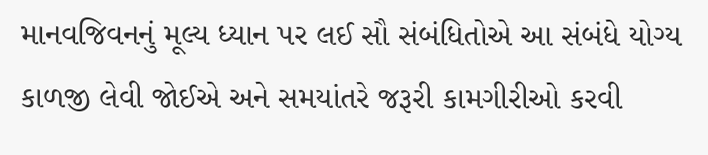માનવજિવનનું મૂલ્ય ધ્યાન પર લઈ સૌ સંબંધિતોએ આ સંબંધે યોગ્ય કાળજી લેવી જોઈએ અને સમયાંતરે જરૂરી કામગીરીઓ કરવી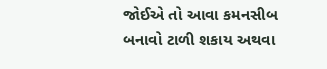જોઈએ તો આવા કમનસીબ બનાવો ટાળી શકાય અથવા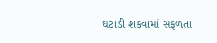ઘટાડી શકવામાં સફળતા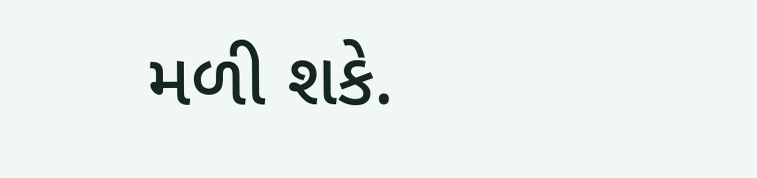મળી શકે.